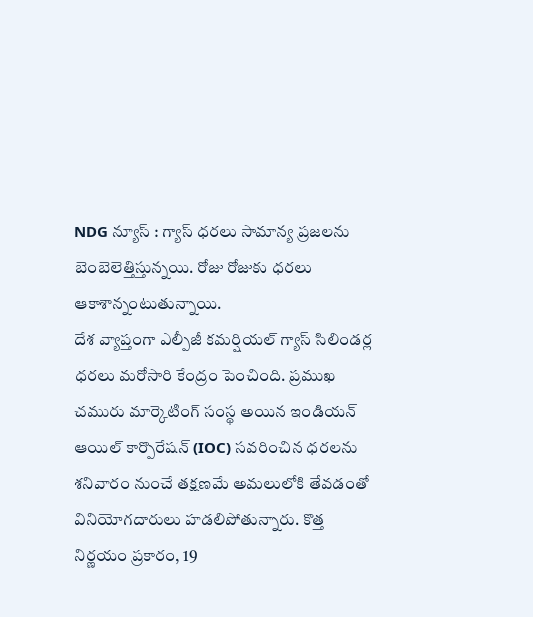NDG న్యూస్ : గ్యాస్ ధరలు సామాన్య ప్రజలను బెంబెలెత్తిస్తున్నయి. రోజు రోజుకు ధరలు ఆకాశాన్నంటుతున్నాయి.
దేశ వ్యాప్తంగా ఎల్పీజీ కమర్షియల్ గ్యాస్ సిలిండర్ల ధరలు మరోసారి కేంద్రం పెంచింది. ప్రముఖ చమురు మార్కెటింగ్ సంస్థ అయిన ఇండియన్ ఆయిల్ కార్పొరేషన్ (IOC) సవరించిన ధరలను శనివారం నుంచే తక్షణమే అమలులోకి తేవడంతో వినియోగదారులు హడలిపోతున్నారు. కొత్త నిర్ణయం ప్రకారం, 19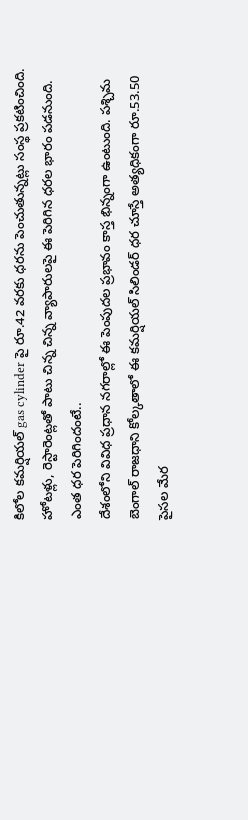కిలోల కమర్షియల్ gas cylinder పై రూ.42 వరకు ధరను పెంచుతున్నట్లు సంస్థ ప్రకటించింది. హోటళ్లు, రెస్టారెంట్లతో పాటు చిన్న చిన్న వ్యాపారులపై ఈ పెరిగిన ధరల భారం పడనుంది.
ఎంత ధర పెరిగిందంటే..
దేశంలోని వివిధ ప్రధాన నగరాల్లో ఈ పెంపుదల ప్రభావం కాస్త భిన్నంగా ఉంటుంది. పశ్చిమ బెంగాల్ రాజధాని కోల్కతాలో ఈ కమర్షియల్ సిలిండర్ ధర చూస్తే అత్యధికంగా రూ.53.50 పైసల మేర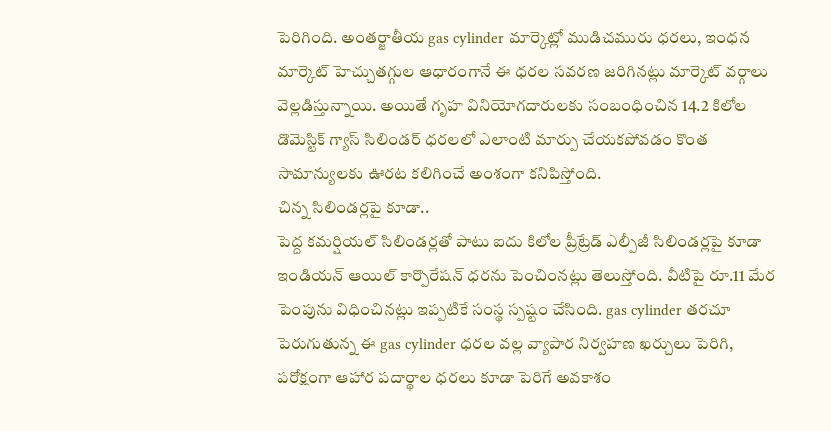పెరిగింది. అంతర్జాతీయ gas cylinder మార్కెట్లో ముడిచమురు ధరలు, ఇంధన మార్కెట్ హెచ్చుతగ్గుల ఆధారంగానే ఈ ధరల సవరణ జరిగినట్లు మార్కెట్ వర్గాలు వెల్లడిస్తున్నాయి. అయితే గృహ వినియోగదారులకు సంబంధించిన 14.2 కిలోల డొమెస్టిక్ గ్యాస్ సిలిండర్ ధరలలో ఎలాంటి మార్పు చేయకపోవడం కొంత సామాన్యులకు ఊరట కలిగించే అంశంగా కనిపిస్తోంది.
చిన్న సిలిండర్లపై కూడా..
పెద్ద కమర్షియల్ సిలిండర్లతో పాటు ఐదు కిలోల ప్రీట్రేడ్ ఎల్పీజీ సిలిండర్లపై కూడా ఇండియన్ ఆయిల్ కార్పొరేషన్ ధరను పెంచింనట్లు తెలుస్తోంది. వీటిపై రూ.11 మేర పెంపును విధించినట్లు ఇప్పటికే సంస్థ స్పష్టం చేసింది. gas cylinder తరచూ పెరుగుతున్న ఈ gas cylinder ధరల వల్ల వ్యాపార నిర్వహణ ఖర్చులు పెరిగి, పరోక్షంగా ఆహార పదార్థాల ధరలు కూడా పెరిగే అవకాశం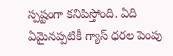స్పష్టంగా కనిపిస్తోంది. ఏది ఏమైనప్పటికీ గ్యాస్ ధరల పెంపు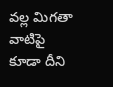వల్ల మిగతా వాటిపై కూడా దీని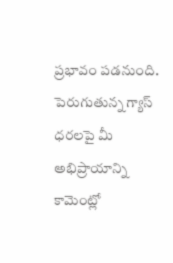ప్రభావం పడనుంది. పెరుగుతున్న గ్యాస్ ధరలపై మీ అభిప్రాయాన్ని కామెంట్లో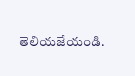తెలియజేయండి.